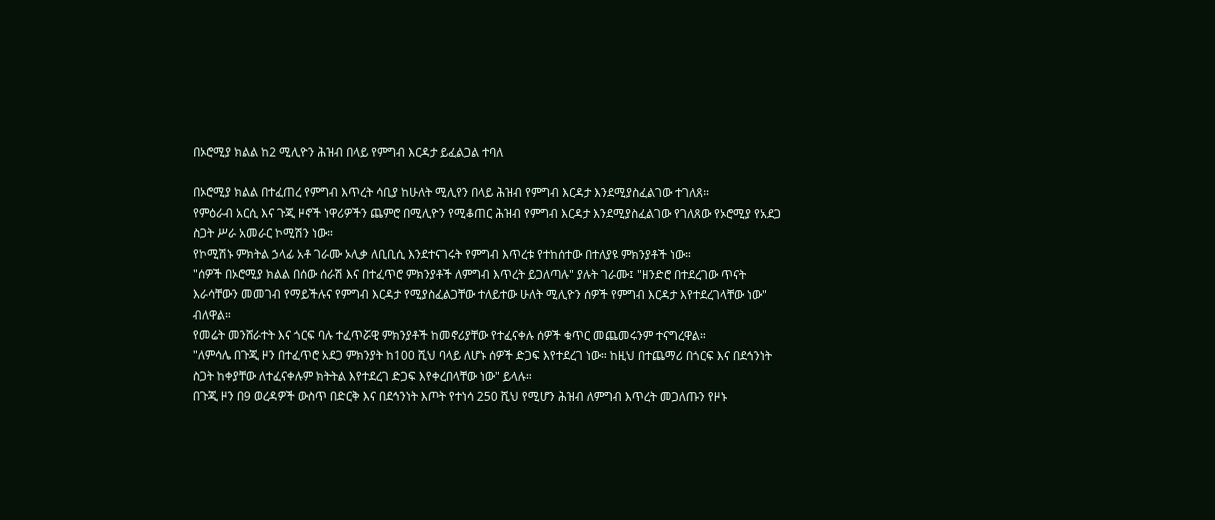በኦሮሚያ ክልል ከ2 ሚሊዮን ሕዝብ በላይ የምግብ እርዳታ ይፈልጋል ተባለ

በኦሮሚያ ክልል በተፈጠረ የምግብ እጥረት ሳቢያ ከሁለት ሚሊየን በላይ ሕዝብ የምግብ እርዳታ እንደሚያስፈልገው ተገለጸ።
የምዕራብ አርሲ እና ጉጂ ዞኖች ነዋሪዎችን ጨምሮ በሚሊዮን የሚቆጠር ሕዝብ የምግብ እርዳታ እንደሚያስፈልገው የገለጸው የኦሮሚያ የአደጋ ስጋት ሥራ አመራር ኮሚሽን ነው።
የኮሚሽኑ ምክትል ኃላፊ አቶ ገራሙ ኦሊቃ ለቢቢሲ እንደተናገሩት የምግብ እጥረቱ የተከሰተው በተለያዩ ምክንያቶች ነው።
"ሰዎች በኦሮሚያ ክልል በሰው ሰራሽ እና በተፈጥሮ ምክንያቶች ለምግብ እጥረት ይጋለጣሉ" ያሉት ገራሙ፤ "ዘንድሮ በተደረገው ጥናት እራሳቸውን መመገብ የማይችሉና የምግብ እርዳታ የሚያስፈልጋቸው ተለይተው ሁለት ሚሊዮን ሰዎች የምግብ እርዳታ እየተደረገላቸው ነው" ብለዋል።
የመሬት መንሸራተት እና ጎርፍ ባሉ ተፈጥሯዊ ምክንያቶች ከመኖሪያቸው የተፈናቀሉ ሰዎች ቁጥር መጨመሩንም ተናግረዋል።
"ለምሳሌ በጉጂ ዞን በተፈጥሮ አደጋ ምክንያት ከ100 ሺህ ባላይ ለሆኑ ሰዎች ድጋፍ እየተደረገ ነው። ከዚህ በተጨማሪ በጎርፍ እና በደኅንነት ስጋት ከቀያቸው ለተፈናቀሉም ክትትል እየተደረገ ድጋፍ እየቀረበላቸው ነው" ይላሉ።
በጉጂ ዞን በ9 ወረዳዎች ውስጥ በድርቅ እና በደኅንነት እጦት የተነሳ 250 ሺህ የሚሆን ሕዝብ ለምግብ እጥረት መጋለጡን የዞኑ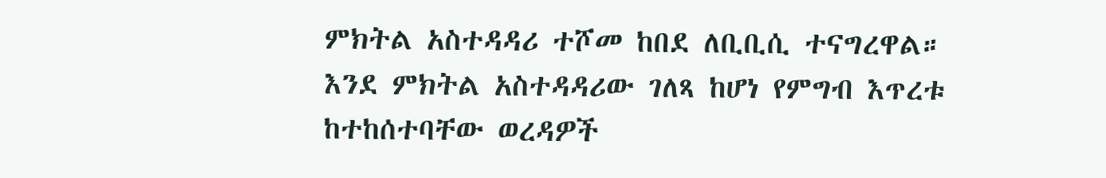ምክትል አስተዳዳሪ ተሾመ ከበደ ለቢቢሲ ተናግረዋል።
እንደ ምክትል አስተዳዳሪው ገለጻ ከሆነ የምግብ እጥረቱ ከተከሰተባቸው ወረዳዎች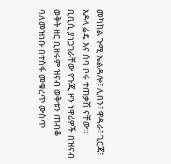መካከል ጉሚ ኤልዳሎ፣ ሊበን፣ ዋዳራ፣ ጊርጃ፣ አዶላ ሬዴ እና ሰባ ቦሩ ተጠቃሽ ናቸው።
ቢቢሲ ያነጋገራቸው የጉጂ ዞን ነዋሪዎች በዝናብ ወቅት ዘር ቢዘሩም ዝናብ ወቅቱን ጠብቆ ባለመዝነቡ በተስፋ መቁረጥ ውስጥ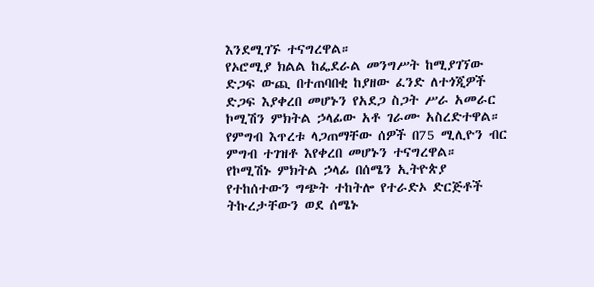እንደሚገኙ ተናግረዋል።
የኦሮሚያ ክልል ከፌደራል መንግሥት ከሚያገኘው ድጋፍ ውጪ በተጠባበቂ ከያዘው ፈንድ ለተጎጂዎች ድጋፍ እያቀረበ መሆኑን የአደጋ ስጋት ሥራ አመራር ኮሚሽን ምክትል ኃላፊው አቶ ገራሙ አስረድተዋል።
የምግብ እጥረቱ ላጋጠማቸው ሰዎች በ75 ሚሊዮን ብር ምግብ ተገዝቶ እየቀረበ መሆኑን ተናግረዋል።
የኮሚሽኑ ምክትል ኃላፊ በሰሜን ኢትዮጵያ የተከሰተውን ግጭት ተከትሎ የተራድኦ ድርጅቶች ትኩረታቸውን ወደ ሰሜኑ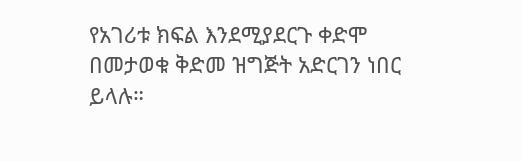የአገሪቱ ክፍል እንደሚያደርጉ ቀድሞ በመታወቁ ቅድመ ዝግጅት አድርገን ነበር ይላሉ።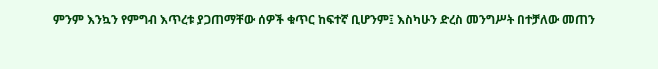ምንም እንኳን የምግብ እጥረቱ ያጋጠማቸው ሰዎች ቁጥር ከፍተኛ ቢሆንም፤ እስካሁን ድረስ መንግሥት በተቻለው መጠን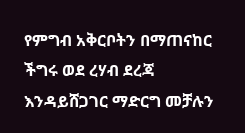የምግብ አቅርቦትን በማጠናከር ችግሩ ወደ ረሃብ ደረጃ እንዳይሸጋገር ማድርግ መቻሉን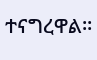ተናግረዋል።